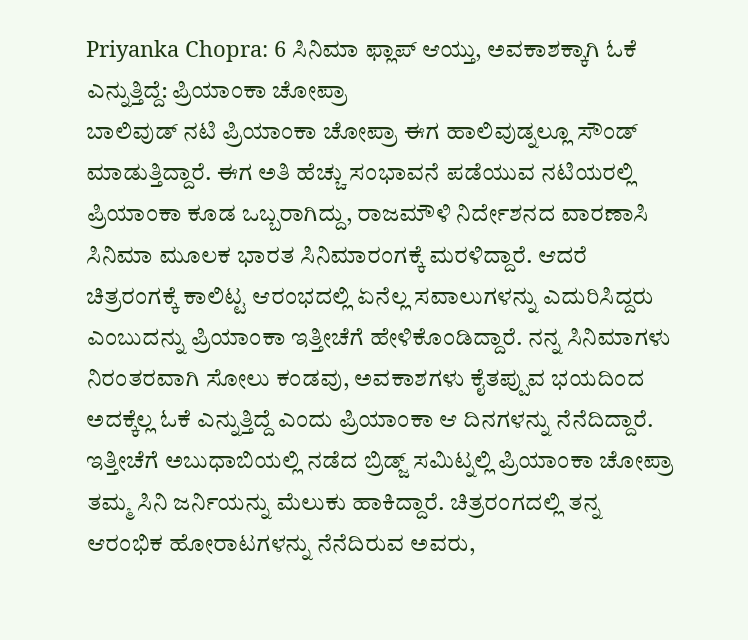Priyanka Chopra: 6 ಸಿನಿಮಾ ಫ್ಲಾಪ್ ಆಯ್ತು, ಅವಕಾಶಕ್ಕಾಗಿ ಓಕೆ ಎನ್ನುತ್ತಿದ್ದೆ: ಪ್ರಿಯಾಂಕಾ ಚೋಪ್ರಾ
ಬಾಲಿವುಡ್ ನಟಿ ಪ್ರಿಯಾಂಕಾ ಚೋಪ್ರಾ ಈಗ ಹಾಲಿವುಡ್ನಲ್ಲೂ ಸೌಂಡ್ ಮಾಡುತ್ತಿದ್ದಾರೆ. ಈಗ ಅತಿ ಹೆಚ್ಚು ಸಂಭಾವನೆ ಪಡೆಯುವ ನಟಿಯರಲ್ಲಿ ಪ್ರಿಯಾಂಕಾ ಕೂಡ ಒಬ್ಬರಾಗಿದ್ದು, ರಾಜಮೌಳಿ ನಿರ್ದೇಶನದ ವಾರಣಾಸಿ ಸಿನಿಮಾ ಮೂಲಕ ಭಾರತ ಸಿನಿಮಾರಂಗಕ್ಕೆ ಮರಳಿದ್ದಾರೆ. ಆದರೆ ಚಿತ್ರರಂಗಕ್ಕೆ ಕಾಲಿಟ್ಟ ಆರಂಭದಲ್ಲಿ ಏನೆಲ್ಲ ಸವಾಲುಗಳನ್ನು ಎದುರಿಸಿದ್ದರು ಎಂಬುದನ್ನು ಪ್ರಿಯಾಂಕಾ ಇತ್ತೀಚೆಗೆ ಹೇಳಿಕೊಂಡಿದ್ದಾರೆ. ನನ್ನ ಸಿನಿಮಾಗಳು ನಿರಂತರವಾಗಿ ಸೋಲು ಕಂಡವು, ಅವಕಾಶಗಳು ಕೈತಪ್ಪುವ ಭಯದಿಂದ ಅದಕ್ಕೆಲ್ಲ ಓಕೆ ಎನ್ನುತ್ತಿದ್ದೆ ಎಂದು ಪ್ರಿಯಾಂಕಾ ಆ ದಿನಗಳನ್ನು ನೆನೆದಿದ್ದಾರೆ.
ಇತ್ತೀಚೆಗೆ ಅಬುಧಾಬಿಯಲ್ಲಿ ನಡೆದ ಬ್ರಿಡ್ಜ್ ಸಮಿಟ್ನಲ್ಲಿ ಪ್ರಿಯಾಂಕಾ ಚೋಪ್ರಾ ತಮ್ಮ ಸಿನಿ ಜರ್ನಿಯನ್ನು ಮೆಲುಕು ಹಾಕಿದ್ದಾರೆ. ಚಿತ್ರರಂಗದಲ್ಲಿ ತನ್ನ ಆರಂಭಿಕ ಹೋರಾಟಗಳನ್ನು ನೆನೆದಿರುವ ಅವರು,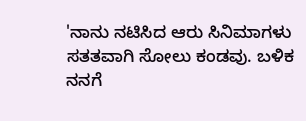'ನಾನು ನಟಿಸಿದ ಆರು ಸಿನಿಮಾಗಳು ಸತತವಾಗಿ ಸೋಲು ಕಂಡವು. ಬಳಿಕ ನನಗೆ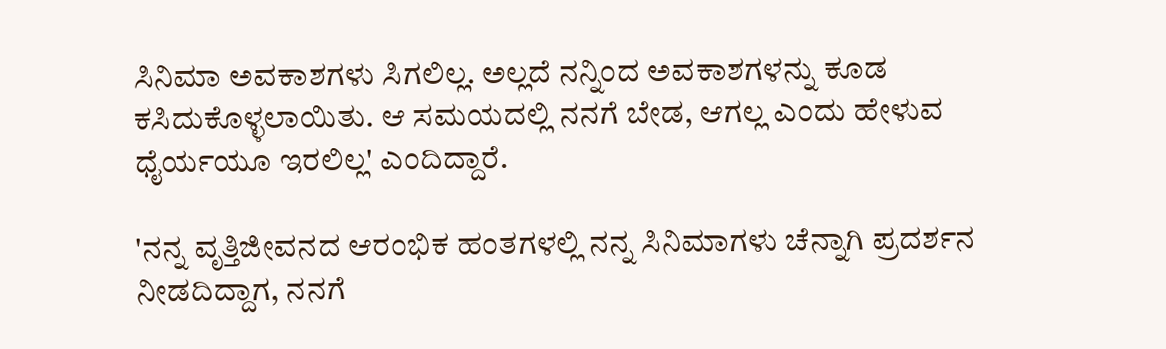ಸಿನಿಮಾ ಅವಕಾಶಗಳು ಸಿಗಲಿಲ್ಲ. ಅಲ್ಲದೆ ನನ್ನಿಂದ ಅವಕಾಶಗಳನ್ನು ಕೂಡ ಕಸಿದುಕೊಳ್ಳಲಾಯಿತು. ಆ ಸಮಯದಲ್ಲಿ ನನಗೆ ಬೇಡ, ಆಗಲ್ಲ ಎಂದು ಹೇಳುವ ಧೈರ್ಯಯೂ ಇರಲಿಲ್ಲ' ಎಂದಿದ್ದಾರೆ.

'ನನ್ನ ವೃತ್ತಿಜೀವನದ ಆರಂಭಿಕ ಹಂತಗಳಲ್ಲಿ ನನ್ನ ಸಿನಿಮಾಗಳು ಚೆನ್ನಾಗಿ ಪ್ರದರ್ಶನ ನೀಡದಿದ್ದಾಗ, ನನಗೆ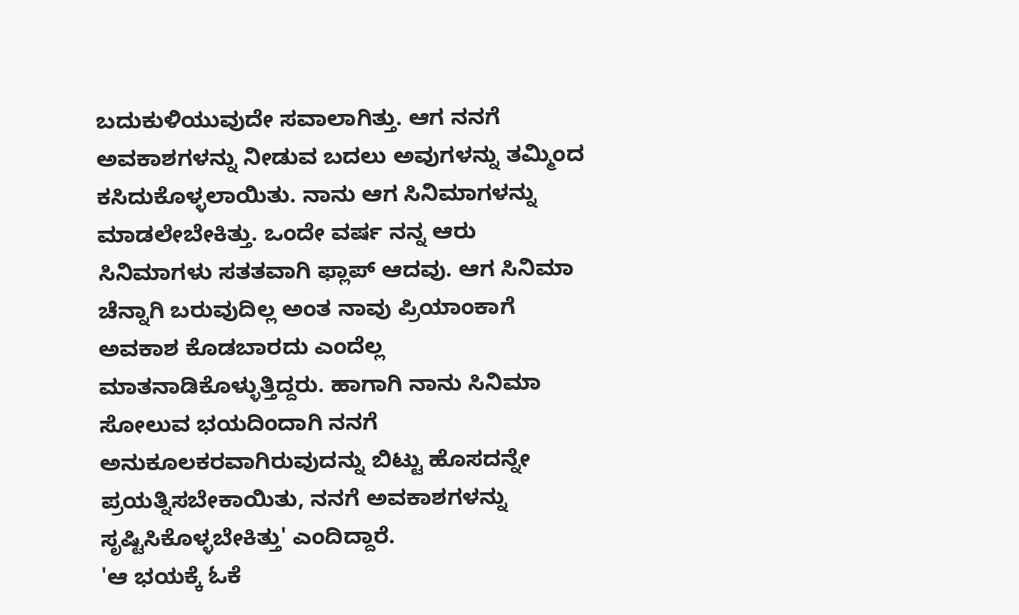ಬದುಕುಳಿಯುವುದೇ ಸವಾಲಾಗಿತ್ತು. ಆಗ ನನಗೆ ಅವಕಾಶಗಳನ್ನು ನೀಡುವ ಬದಲು ಅವುಗಳನ್ನು ತಮ್ಮಿಂದ ಕಸಿದುಕೊಳ್ಳಲಾಯಿತು. ನಾನು ಆಗ ಸಿನಿಮಾಗಳನ್ನು ಮಾಡಲೇಬೇಕಿತ್ತು. ಒಂದೇ ವರ್ಷ ನನ್ನ ಆರು ಸಿನಿಮಾಗಳು ಸತತವಾಗಿ ಫ್ಲಾಪ್ ಆದವು. ಆಗ ಸಿನಿಮಾ ಚೆನ್ನಾಗಿ ಬರುವುದಿಲ್ಲ ಅಂತ ನಾವು ಪ್ರಿಯಾಂಕಾಗೆ ಅವಕಾಶ ಕೊಡಬಾರದು ಎಂದೆಲ್ಲ ಮಾತನಾಡಿಕೊಳ್ಳುತ್ತಿದ್ದರು. ಹಾಗಾಗಿ ನಾನು ಸಿನಿಮಾ ಸೋಲುವ ಭಯದಿಂದಾಗಿ ನನಗೆ ಅನುಕೂಲಕರವಾಗಿರುವುದನ್ನು ಬಿಟ್ಟು ಹೊಸದನ್ನೇ ಪ್ರಯತ್ನಿಸಬೇಕಾಯಿತು, ನನಗೆ ಅವಕಾಶಗಳನ್ನು ಸೃಷ್ಟಿಸಿಕೊಳ್ಳಬೇಕಿತ್ತು' ಎಂದಿದ್ದಾರೆ.
'ಆ ಭಯಕ್ಕೆ ಓಕೆ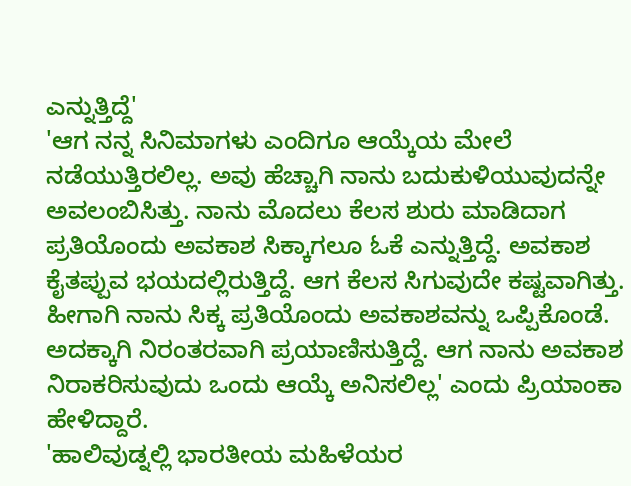ಎನ್ನುತ್ತಿದ್ದೆ'
'ಆಗ ನನ್ನ ಸಿನಿಮಾಗಳು ಎಂದಿಗೂ ಆಯ್ಕೆಯ ಮೇಲೆ ನಡೆಯುತ್ತಿರಲಿಲ್ಲ. ಅವು ಹೆಚ್ಚಾಗಿ ನಾನು ಬದುಕುಳಿಯುವುದನ್ನೇ ಅವಲಂಬಿಸಿತ್ತು. ನಾನು ಮೊದಲು ಕೆಲಸ ಶುರು ಮಾಡಿದಾಗ ಪ್ರತಿಯೊಂದು ಅವಕಾಶ ಸಿಕ್ಕಾಗಲೂ ಓಕೆ ಎನ್ನುತ್ತಿದ್ದೆ. ಅವಕಾಶ ಕೈತಪ್ಪುವ ಭಯದಲ್ಲಿರುತ್ತಿದ್ದೆ. ಆಗ ಕೆಲಸ ಸಿಗುವುದೇ ಕಷ್ಟವಾಗಿತ್ತು. ಹೀಗಾಗಿ ನಾನು ಸಿಕ್ಕ ಪ್ರತಿಯೊಂದು ಅವಕಾಶವನ್ನು ಒಪ್ಪಿಕೊಂಡೆ. ಅದಕ್ಕಾಗಿ ನಿರಂತರವಾಗಿ ಪ್ರಯಾಣಿಸುತ್ತಿದ್ದೆ. ಆಗ ನಾನು ಅವಕಾಶ ನಿರಾಕರಿಸುವುದು ಒಂದು ಆಯ್ಕೆ ಅನಿಸಲಿಲ್ಲ' ಎಂದು ಪ್ರಿಯಾಂಕಾ ಹೇಳಿದ್ದಾರೆ.
'ಹಾಲಿವುಡ್ನಲ್ಲಿ ಭಾರತೀಯ ಮಹಿಳೆಯರ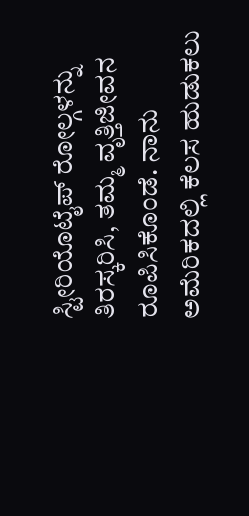ಸ್ಟೀರಿಯೊಟೈಪ್ ರೋಲ್ಗಳನ್ನು ತಿರಸ್ಕರಿಸಿ, ತಮ್ಮ ವೃತ್ತಿಜೀವನ ರೂಪಿಸಿಕೊಂಡೆ. ನಾನು ಅಮೆರಿಕದಲ್ಲಿ ಕೆಲಸ ಹುಡುಕಲು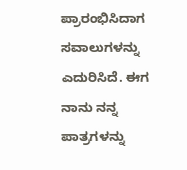ಪ್ರಾರಂಭಿಸಿದಾಗ ಸವಾಲುಗಳನ್ನು ಎದುರಿಸಿದೆ. ಈಗ ನಾನು ನನ್ನ ಪಾತ್ರಗಳನ್ನು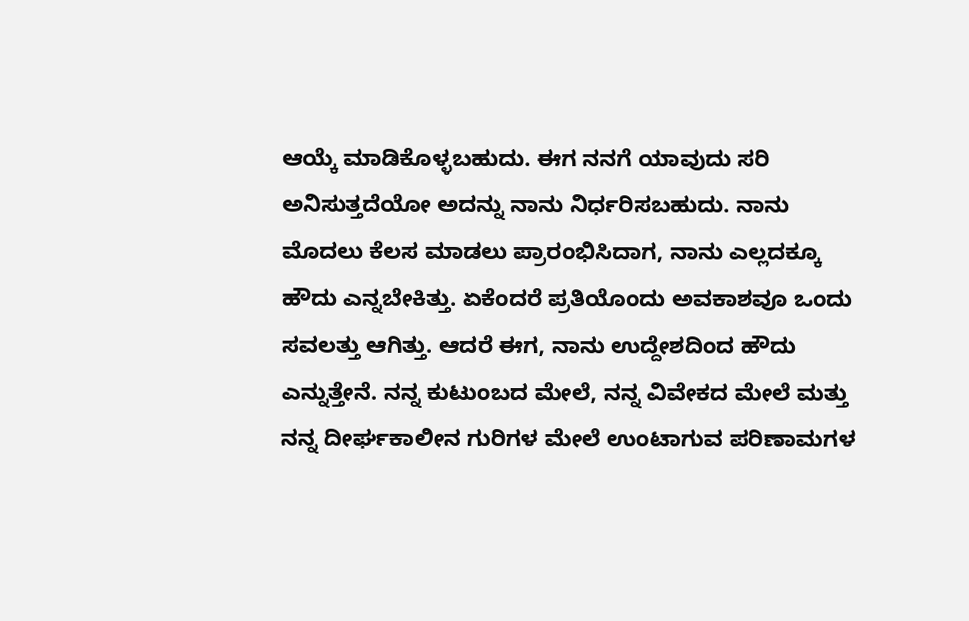ಆಯ್ಕೆ ಮಾಡಿಕೊಳ್ಳಬಹುದು. ಈಗ ನನಗೆ ಯಾವುದು ಸರಿ ಅನಿಸುತ್ತದೆಯೋ ಅದನ್ನು ನಾನು ನಿರ್ಧರಿಸಬಹುದು. ನಾನು ಮೊದಲು ಕೆಲಸ ಮಾಡಲು ಪ್ರಾರಂಭಿಸಿದಾಗ, ನಾನು ಎಲ್ಲದಕ್ಕೂ ಹೌದು ಎನ್ನಬೇಕಿತ್ತು. ಏಕೆಂದರೆ ಪ್ರತಿಯೊಂದು ಅವಕಾಶವೂ ಒಂದು ಸವಲತ್ತು ಆಗಿತ್ತು. ಆದರೆ ಈಗ, ನಾನು ಉದ್ದೇಶದಿಂದ ಹೌದು ಎನ್ನುತ್ತೇನೆ. ನನ್ನ ಕುಟುಂಬದ ಮೇಲೆ, ನನ್ನ ವಿವೇಕದ ಮೇಲೆ ಮತ್ತು ನನ್ನ ದೀರ್ಘಕಾಲೀನ ಗುರಿಗಳ ಮೇಲೆ ಉಂಟಾಗುವ ಪರಿಣಾಮಗಳ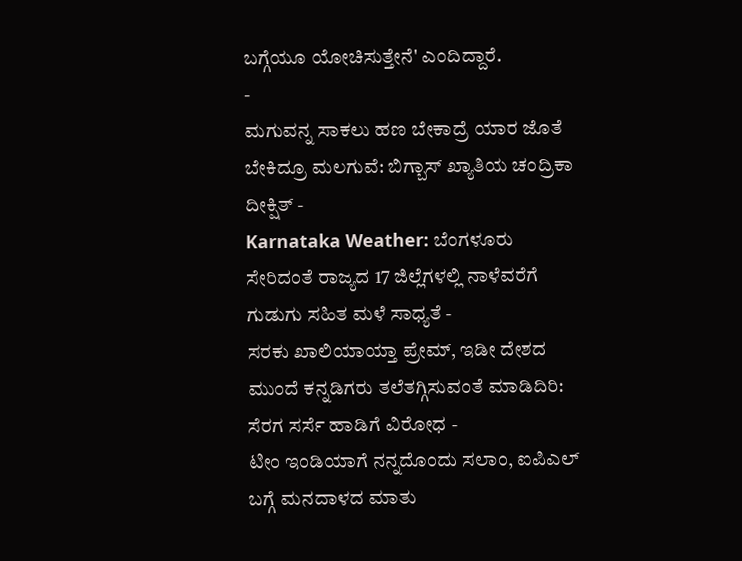ಬಗ್ಗೆಯೂ ಯೋಚಿಸುತ್ತೇನೆ' ಎಂದಿದ್ದಾರೆ.
-
ಮಗುವನ್ನ ಸಾಕಲು ಹಣ ಬೇಕಾದ್ರೆ ಯಾರ ಜೊತೆ ಬೇಕಿದ್ರೂ ಮಲಗುವೆ: ಬಿಗ್ಬಾಸ್ ಖ್ಯಾತಿಯ ಚಂದ್ರಿಕಾ ದೀಕ್ಷಿತ್ -
Karnataka Weather: ಬೆಂಗಳೂರು ಸೇರಿದಂತೆ ರಾಜ್ಯದ 17 ಜಿಲ್ಲೆಗಳಲ್ಲಿ ನಾಳೆವರೆಗೆ ಗುಡುಗು ಸಹಿತ ಮಳೆ ಸಾಧ್ಯತೆ -
ಸರಕು ಖಾಲಿಯಾಯ್ತಾ ಪ್ರೇಮ್, ಇಡೀ ದೇಶದ ಮುಂದೆ ಕನ್ನಡಿಗರು ತಲೆತಗ್ಗಿಸುವಂತೆ ಮಾಡಿದಿರಿ: ಸೆರಗ ಸರ್ಸೆ ಹಾಡಿಗೆ ವಿರೋಧ -
ಟೀಂ ಇಂಡಿಯಾಗೆ ನನ್ನದೊಂದು ಸಲಾಂ, ಐಪಿಎಲ್ ಬಗ್ಗೆ ಮನದಾಳದ ಮಾತು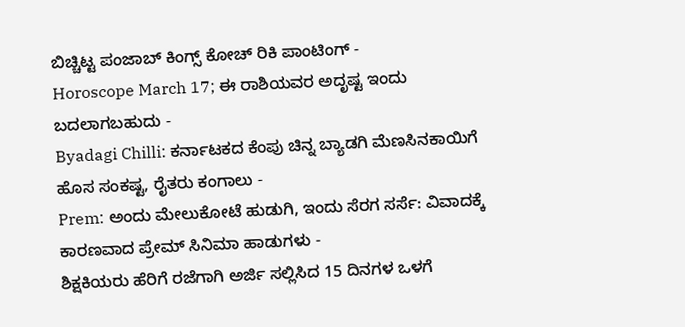ಬಿಚ್ಚಿಟ್ಟ ಪಂಜಾಬ್ ಕಿಂಗ್ಸ್ ಕೋಚ್ ರಿಕಿ ಪಾಂಟಿಂಗ್ -
Horoscope March 17; ಈ ರಾಶಿಯವರ ಅದೃಷ್ಟ ಇಂದು ಬದಲಾಗಬಹುದು -
Byadagi Chilli: ಕರ್ನಾಟಕದ ಕೆಂಪು ಚಿನ್ನ ಬ್ಯಾಡಗಿ ಮೆಣಸಿನಕಾಯಿಗೆ ಹೊಸ ಸಂಕಷ್ಟ, ರೈತರು ಕಂಗಾಲು -
Prem: ಅಂದು ಮೇಲುಕೋಟೆ ಹುಡುಗಿ, ಇಂದು ಸೆರಗ ಸರ್ಸೆ: ವಿವಾದಕ್ಕೆ ಕಾರಣವಾದ ಪ್ರೇಮ್ ಸಿನಿಮಾ ಹಾಡುಗಳು -
ಶಿಕ್ಷಕಿಯರು ಹೆರಿಗೆ ರಜೆಗಾಗಿ ಅರ್ಜಿ ಸಲ್ಲಿಸಿದ 15 ದಿನಗಳ ಒಳಗೆ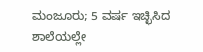ಮಂಜೂರು; 5 ವರ್ಷ ಇಚ್ಛಿಸಿದ ಶಾಲೆಯಲ್ಲೇ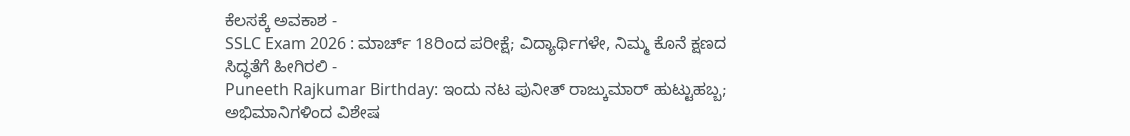ಕೆಲಸಕ್ಕೆ ಅವಕಾಶ -
SSLC Exam 2026 : ಮಾರ್ಚ್ 18ರಿಂದ ಪರೀಕ್ಷೆ; ವಿದ್ಯಾರ್ಥಿಗಳೇ, ನಿಮ್ಮ ಕೊನೆ ಕ್ಷಣದ ಸಿದ್ಧತೆಗೆ ಹೀಗಿರಲಿ -
Puneeth Rajkumar Birthday: ಇಂದು ನಟ ಪುನೀತ್ ರಾಜ್ಕುಮಾರ್ ಹುಟ್ಟುಹಬ್ಬ; ಅಭಿಮಾನಿಗಳಿಂದ ವಿಶೇಷ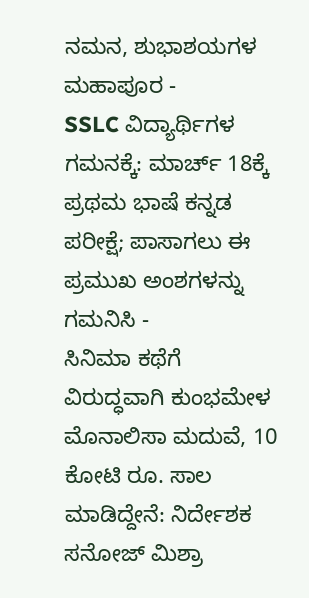ನಮನ, ಶುಭಾಶಯಗಳ ಮಹಾಪೂರ -
SSLC ವಿದ್ಯಾರ್ಥಿಗಳ ಗಮನಕ್ಕೆ: ಮಾರ್ಚ್ 18ಕ್ಕೆ ಪ್ರಥಮ ಭಾಷೆ ಕನ್ನಡ ಪರೀಕ್ಷೆ; ಪಾಸಾಗಲು ಈ ಪ್ರಮುಖ ಅಂಶಗಳನ್ನು ಗಮನಿಸಿ -
ಸಿನಿಮಾ ಕಥೆಗೆ ವಿರುದ್ಧವಾಗಿ ಕುಂಭಮೇಳ ಮೊನಾಲಿಸಾ ಮದುವೆ, 10 ಕೋಟಿ ರೂ. ಸಾಲ ಮಾಡಿದ್ದೇನೆ: ನಿರ್ದೇಶಕ ಸನೋಜ್ ಮಿಶ್ರಾ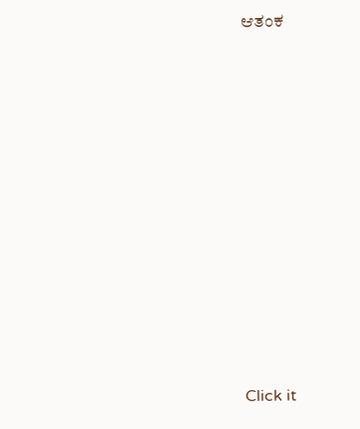ಆತಂಕ












Click it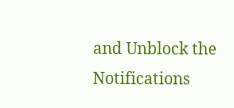and Unblock the Notifications